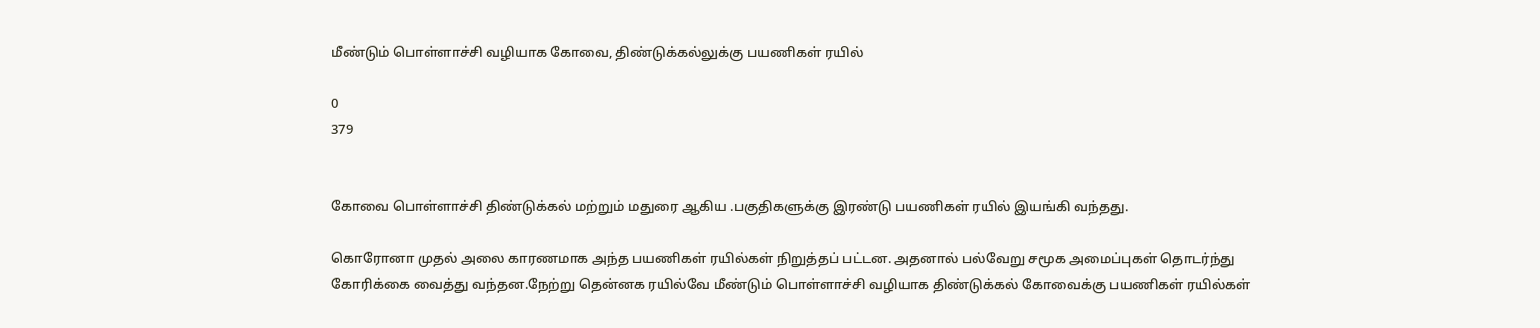மீண்டும் பொள்ளாச்சி வழியாக கோவை, திண்டுக்கல்லுக்கு பயணிகள் ரயில்

0
379


கோவை பொள்ளாச்சி திண்டுக்கல் மற்றும் மதுரை ஆகிய .பகுதிகளுக்கு இரண்டு பயணிகள் ரயில் இயங்கி வந்தது.

கொரோனா முதல் அலை காரணமாக அந்த பயணிகள் ரயில்கள் நிறுத்தப் பட்டன. அதனால் பல்வேறு சமூக அமைப்புகள் தொடர்ந்து கோரிக்கை வைத்து வந்தன.நேற்று தென்னக ரயில்வே மீண்டும் பொள்ளாச்சி வழியாக திண்டுக்கல் கோவைக்கு பயணிகள் ரயில்கள்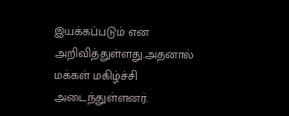இயக்கப்படும் என அறிவித்துள்ளது.அதனால் மக்கள் மகிழ்ச்சி அடைந்துள்ளனர்.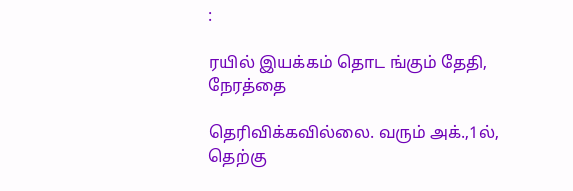:

ரயில் இயக்கம் தொட ங்கும் தேதி, நேரத்தை

தெரிவிக்கவில்லை. வரும் அக்.,1ல், தெற்கு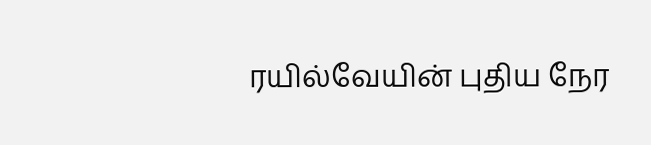ரயில்வேயின் புதிய நேர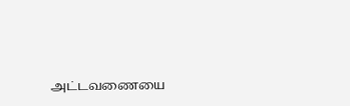அட்டவணையை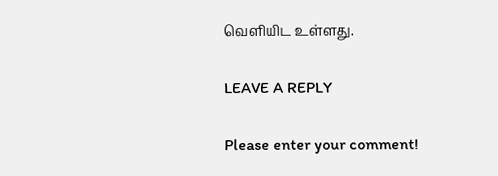வெளியிட உள்ளது.

LEAVE A REPLY

Please enter your comment!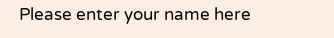Please enter your name here